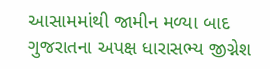આસામમાંથી જામીન મળ્યા બાદ ગુજરાતના અપક્ષ ધારાસભ્ય જીગ્નેશ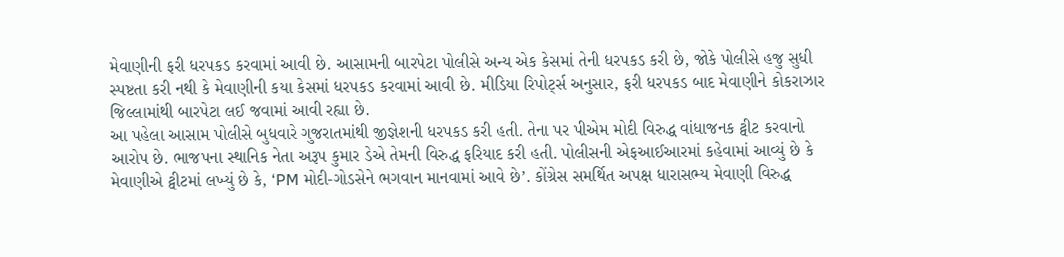મેવાણીની ફરી ધરપકડ કરવામાં આવી છે. આસામની બારપેટા પોલીસે અન્ય એક કેસમાં તેની ધરપકડ કરી છે, જોકે પોલીસે હજુ સુધી સ્પષ્ટતા કરી નથી કે મેવાણીની કયા કેસમાં ધરપકડ કરવામાં આવી છે. મીડિયા રિપોર્ટ્સ અનુસાર, ફરી ધરપકડ બાદ મેવાણીને કોકરાઝાર જિલ્લામાંથી બારપેટા લઈ જવામાં આવી રહ્યા છે.
આ પહેલા આસામ પોલીસે બુધવારે ગુજરાતમાંથી જીજ્ઞેશની ધરપકડ કરી હતી. તેના પર પીએમ મોદી વિરુદ્ધ વાંધાજનક ટ્વીટ કરવાનો આરોપ છે. ભાજપના સ્થાનિક નેતા અરૂપ કુમાર ડેએ તેમની વિરુદ્ધ ફરિયાદ કરી હતી. પોલીસની એફઆઈઆરમાં કહેવામાં આવ્યું છે કે મેવાણીએ ટ્વીટમાં લખ્યું છે કે, ‘PM મોદી-ગોડસેને ભગવાન માનવામાં આવે છે’. કોંગ્રેસ સમર્થિત અપક્ષ ધારાસભ્ય મેવાણી વિરુદ્ધ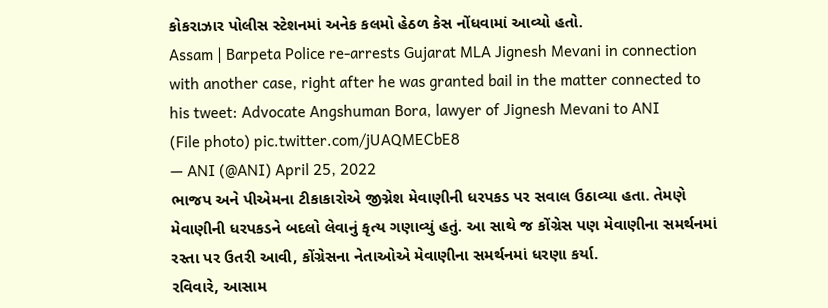કોકરાઝાર પોલીસ સ્ટેશનમાં અનેક કલમો હેઠળ કેસ નોંધવામાં આવ્યો હતો.
Assam | Barpeta Police re-arrests Gujarat MLA Jignesh Mevani in connection with another case, right after he was granted bail in the matter connected to his tweet: Advocate Angshuman Bora, lawyer of Jignesh Mevani to ANI
(File photo) pic.twitter.com/jUAQMECbE8
— ANI (@ANI) April 25, 2022
ભાજપ અને પીએમના ટીકાકારોએ જીગ્નેશ મેવાણીની ધરપકડ પર સવાલ ઉઠાવ્યા હતા. તેમણે મેવાણીની ધરપકડને બદલો લેવાનું કૃત્ય ગણાવ્યું હતું. આ સાથે જ કોંગ્રેસ પણ મેવાણીના સમર્થનમાં રસ્તા પર ઉતરી આવી, કોંગ્રેસના નેતાઓએ મેવાણીના સમર્થનમાં ધરણા કર્યા.
રવિવારે, આસામ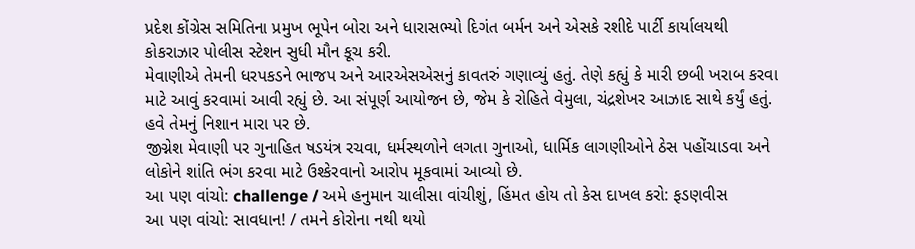પ્રદેશ કોંગ્રેસ સમિતિના પ્રમુખ ભૂપેન બોરા અને ધારાસભ્યો દિગંત બર્મન અને એસકે રશીદે પાર્ટી કાર્યાલયથી કોકરાઝાર પોલીસ સ્ટેશન સુધી મૌન કૂચ કરી.
મેવાણીએ તેમની ધરપકડને ભાજપ અને આરએસએસનું કાવતરું ગણાવ્યું હતું. તેણે કહ્યું કે મારી છબી ખરાબ કરવા માટે આવું કરવામાં આવી રહ્યું છે. આ સંપૂર્ણ આયોજન છે, જેમ કે રોહિતે વેમુલા, ચંદ્રશેખર આઝાદ સાથે કર્યું હતું. હવે તેમનું નિશાન મારા પર છે.
જીગ્નેશ મેવાણી પર ગુનાહિત ષડયંત્ર રચવા, ધર્મસ્થળોને લગતા ગુનાઓ, ધાર્મિક લાગણીઓને ઠેસ પહોંચાડવા અને લોકોને શાંતિ ભંગ કરવા માટે ઉશ્કેરવાનો આરોપ મૂકવામાં આવ્યો છે.
આ પણ વાંચો: challenge / અમે હનુમાન ચાલીસા વાંચીશું, હિંમત હોય તો કેસ દાખલ કરો: ફડણવીસ
આ પણ વાંચો: સાવધાન! / તમને કોરોના નથી થયો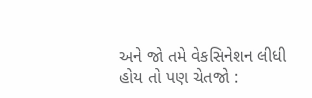અને જો તમે વેકસિનેશન લીધી હોય તો પણ ચેતજો :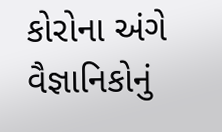કોરોના અંગે વૈજ્ઞાનિકોનું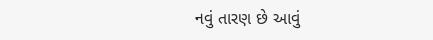નવું તારણ છે આવું